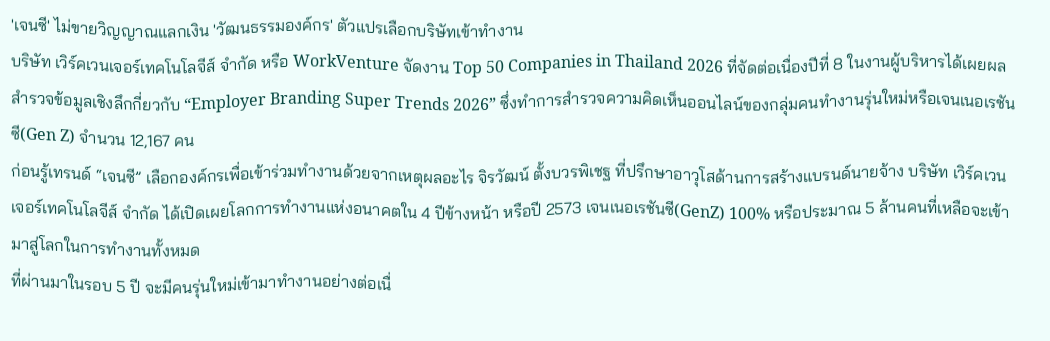'เจนซี' ไม่ขายวิญญาณแลกเงิน 'วัฒนธรรมองค์กร' ตัวแปรเลือกบริษัทเข้าทำงาน
บริษัท เวิร์คเวนเจอร์เทคโนโลจีส์ จำกัด หรือ WorkVenture จัดงาน Top 50 Companies in Thailand 2026 ที่จัดต่อเนื่องปีที่ 8 ในงานผู้บริหารได้เผยผลสำรวจข้อมูลเชิงลึกกี่ยวกับ “Employer Branding Super Trends 2026” ซึ่งทำการสำรวจความคิดเห็นออนไลน์ของกลุ่มคนทำงานรุ่นใหม่หรือเจนเนอเรชันซี(Gen Z) จำนวน 12,167 คน
ก่อนรู้เทรนด์ “เจนซี” เลือกองค์กรเพื่อเข้าร่วมทำงานด้วยจากเหตุผลอะไร จิรวัฒน์ ตั้งบวรพิเชฐ ที่ปรึกษาอาวุโสด้านการสร้างแบรนด์นายจ้าง บริษัท เวิร์คเวนเจอร์เทคโนโลจีส์ จำกัด ได้เปิดเผยโลกการทำงานแห่งอนาคตใน 4 ปีข้างหน้า หรือปี 2573 เจนเนอเรชันซี(GenZ) 100% หรือประมาณ 5 ล้านคนที่เหลือจะเข้ามาสู่โลกในการทำงานทั้งหมด
ที่ผ่านมาในรอบ 5 ปี จะมีคนรุ่นใหม่เข้ามาทำงานอย่างต่อเนื่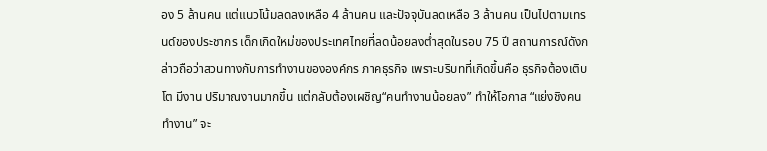อง 5 ล้านคน แต่แนวโน้มลดลงเหลือ 4 ล้านคน และปัจจุบันลดเหลือ 3 ล้านคน เป็นไปตามเทรนด์ของประชากร เด็กเกิดใหม่ของประเทศไทยที่ลดน้อยลงต่ำสุดในรอบ 75 ปี สถานการณ์ดังกล่าวถือว่าสวนทางกับการทำงานขององค์กร ภาคธุรกิจ เพราะบริบทที่เกิดขึ้นคือ ธุรกิจต้องเติบโต มีงาน ปริมาณงานมากขึ้น แต่กลับต้องเผชิญ“คนทำงานน้อยลง” ทำให้โอกาส “แย่งชิงคนทำงาน” จะ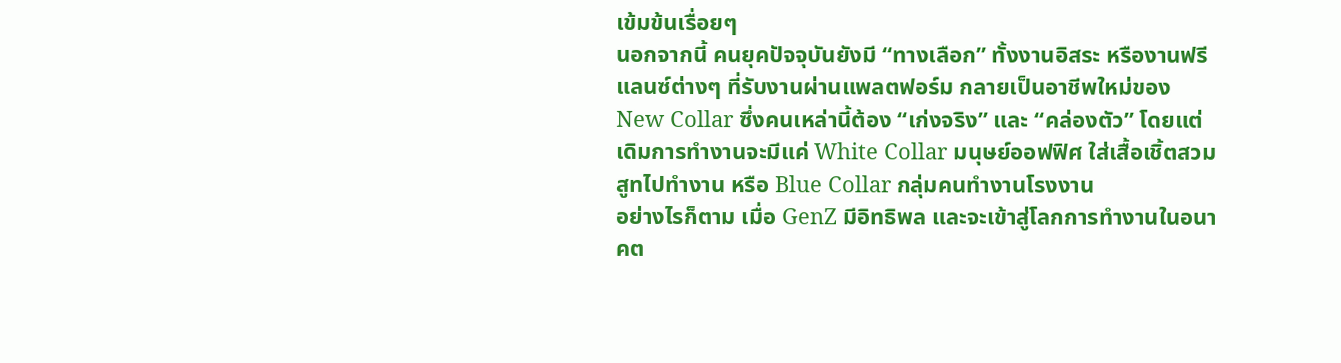เข้มข้นเรื่อยๆ
นอกจากนี้ คนยุคปัจจุบันยังมี “ทางเลือก” ทั้งงานอิสระ หรืองานฟรีแลนซ์ต่างๆ ที่รับงานผ่านแพลตฟอร์ม กลายเป็นอาชีพใหม่ของ New Collar ซึ่งคนเหล่านี้ต้อง “เก่งจริง” และ “คล่องตัว” โดยแต่เดิมการทำงานจะมีแค่ White Collar มนุษย์ออฟฟิศ ใส่เสื้อเชิ้ตสวมสูทไปทำงาน หรือ Blue Collar กลุ่มคนทำงานโรงงาน
อย่างไรก็ตาม เมื่อ GenZ มีอิทธิพล และจะเข้าสู่โลกการทำงานในอนาคต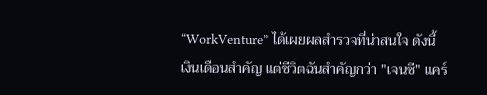“WorkVenture” ได้เผยผลสำรวจที่น่าสนใจ ดังนี้
เงินเดือนสำคัญ แต่ชีวิตฉันสำคัญกว่า "เจนซี" แคร์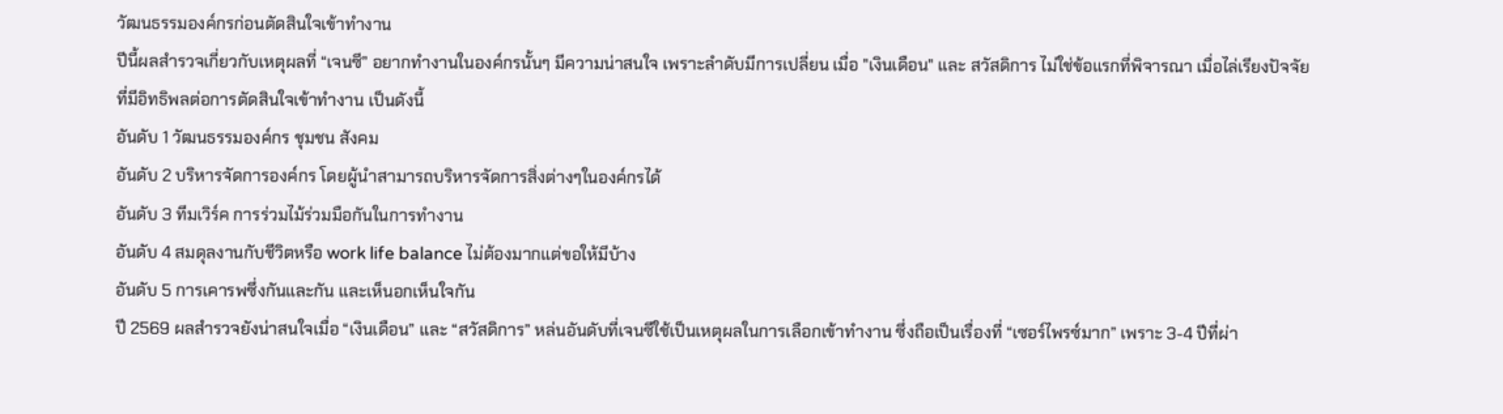วัฒนธรรมองค์กรก่อนตัดสินใจเข้าทำงาน
ปีนี้ผลสำรวจเกี่ยวกับเหตุผลที่ “เจนซี” อยากทำงานในองค์กรนั้นๆ มีความน่าสนใจ เพราะลำดับมีการเปลี่ยน เมื่อ "เงินเดือน" และ สวัสดิการ ไม่ใช่ข้อแรกที่พิจารณา เมื่อไล่เรียงปัจจัยที่มีอิทธิพลต่อการตัดสินใจเข้าทำงาน เป็นดังนี้
อันดับ 1 วัฒนธรรมองค์กร ชุมชน สังคม
อันดับ 2 บริหารจัดการองค์กร โดยผู้นำสามารถบริหารจัดการสิ่งต่างๆในองค์กรได้
อันดับ 3 ทีมเวิร์ค การร่วมไม้ร่วมมือกันในการทำงาน
อันดับ 4 สมดุลงานกับชีวิตหรือ work life balance ไม่ต้องมากแต่ขอให้มีบ้าง
อันดับ 5 การเคารพซึ่งกันและกัน และเห็นอกเห็นใจกัน
ปี 2569 ผลสำรวจยังน่าสนใจเมื่อ “เงินเดือน” และ “สวัสดิการ” หล่นอันดับที่เจนซีใช้เป็นเหตุผลในการเลือกเข้าทำงาน ซึ่งถือเป็นเรื่องที่ “เซอร์ไพรซ์มาก” เพราะ 3-4 ปีที่ผ่า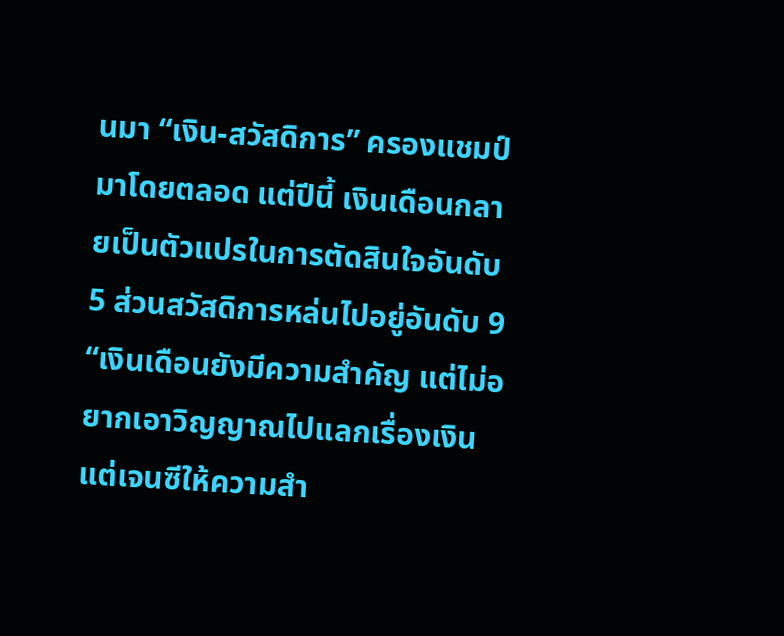นมา “เงิน-สวัสดิการ” ครองแชมป์มาโดยตลอด แต่ปีนี้ เงินเดือนกลายเป็นตัวแปรในการตัดสินใจอันดับ 5 ส่วนสวัสดิการหล่นไปอยู่อันดับ 9
“เงินเดือนยังมีความสำคัญ แต่ไม่อยากเอาวิญญาณไปแลกเรื่องเงิน แต่เจนซีให้ความสำ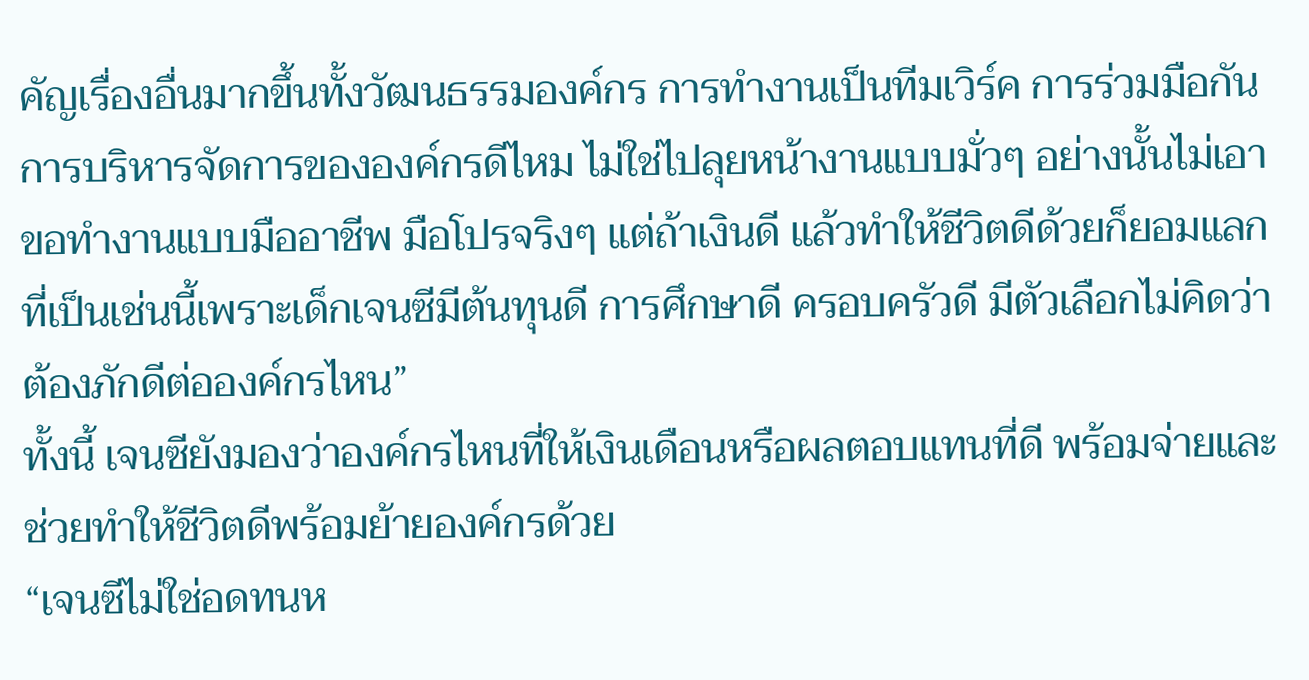คัญเรื่องอื่นมากขึ้นทั้งวัฒนธรรมองค์กร การทำงานเป็นทีมเวิร์ค การร่วมมือกัน การบริหารจัดการขององค์กรดีไหม ไม่ใช่ไปลุยหน้างานแบบมั่วๆ อย่างนั้นไม่เอา ขอทำงานแบบมืออาชีพ มือโปรจริงๆ แต่ถ้าเงินดี แล้วทำให้ชีวิตดีด้วยก็ยอมแลก ที่เป็นเช่นนี้เพราะเด็กเจนซีมีต้นทุนดี การศึกษาดี ครอบครัวดี มีตัวเลือกไม่คิดว่าต้องภักดีต่อองค์กรไหน”
ทั้งนี้ เจนซียังมองว่าองค์กรไหนที่ให้เงินเดือนหรือผลตอบแทนที่ดี พร้อมจ่ายและช่วยทำให้ชีวิตดีพร้อมย้ายองค์กรด้วย
“เจนซีไม่ใช่อดทนห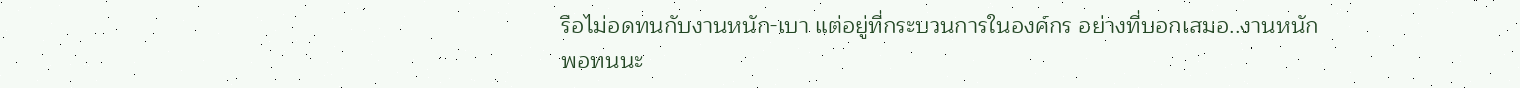รือไม่อดทนกับงานหนัก-เบา แต่อยู่ที่กระบวนการในองค์กร อย่างที่บอกเสมอ..งานหนักพอทนนะ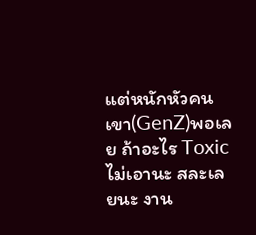แต่หนักหัวคนเขา(GenZ)พอเลย ถ้าอะไร Toxic ไม่เอานะ สละเลยนะ งาน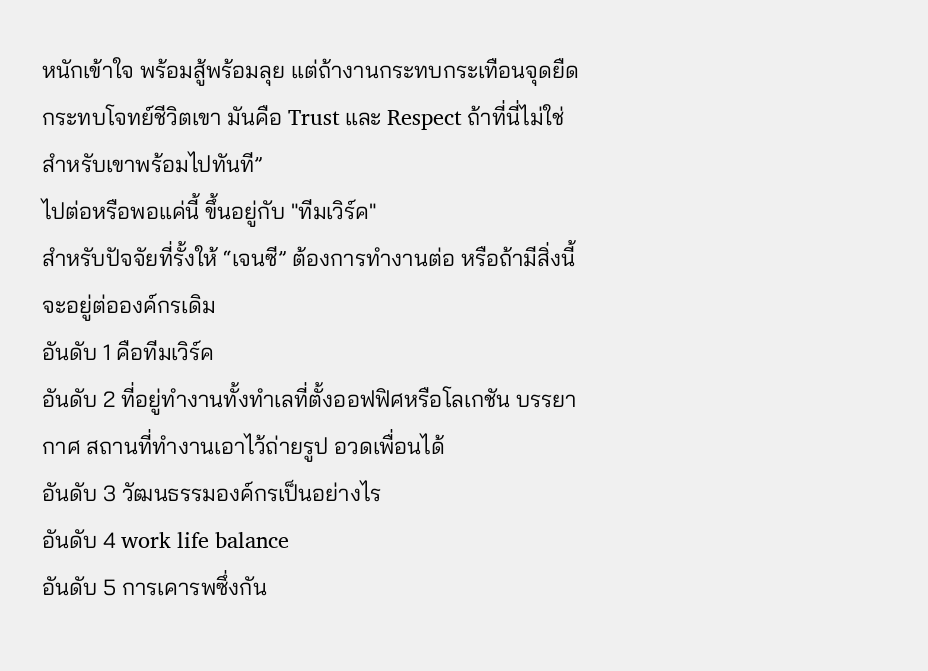หนักเข้าใจ พร้อมสู้พร้อมลุย แต่ถ้างานกระทบกระเทือนจุดยืด กระทบโจทย์ชีวิตเขา มันคือ Trust และ Respect ถ้าที่นี่ไม่ใช่สำหรับเขาพร้อมไปทันที”
ไปต่อหรือพอแค่นี้ ขึ้นอยู่กับ "ทีมเวิร์ค"
สำหรับปัจจัยที่รั้งให้ “เจนซี” ต้องการทำงานต่อ หรือถ้ามีสิ่งนี้จะอยู่ต่อองค์กรเดิม
อันดับ 1 คือทีมเวิร์ค
อันดับ 2 ที่อยู่ทำงานทั้งทำเลที่ตั้งออฟฟิศหรือโลเกชัน บรรยากาศ สถานที่ทำงานเอาไว้ถ่ายรูป อวดเพื่อนได้
อันดับ 3 วัฒนธรรมองค์กรเป็นอย่างไร
อันดับ 4 work life balance
อันดับ 5 การเคารพซึ่งกัน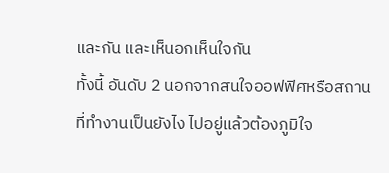และกัน และเห็นอกเห็นใจกัน
ทั้งนี้ อันดับ 2 นอกจากสนใจออฟฟิศหรือสถานที่ทำงานเป็นยังไง ไปอยู่แล้วต้องภูมิใจ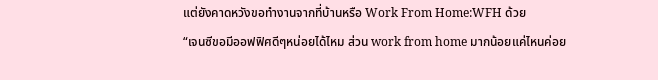แต่ยังคาดหวังขอทำงานจากที่บ้านหรือ Work From Home:WFH ด้วย
“เจนซีขอมีออฟฟิศดีๆหน่อยได้ไหม ส่วน work from home มากน้อยแค่ไหนค่อย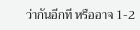ว่ากันอีกที หรืออาจ 1-2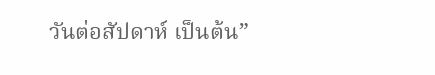วันต่อสัปดาห์ เป็นต้น”